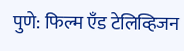पुणे: फिल्म एँड टेलिव्हिजन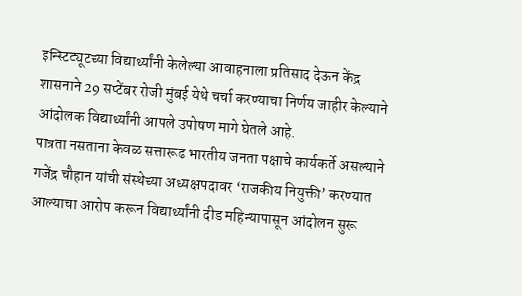इन्स्टिट्यूटच्या विद्यार्थ्यांनी केलेल्या आवाहनाला प्रतिसाद देऊन केंद्र शासनाने 29 सप्टेंबर रोजी मुंबई येथे चर्चा करण्याचा निर्णय जाहीर केल्याने आंदोलक विद्यार्थ्यांनी आपले उपोषण मागे घेतले आहे.
पात्रता नसताना केवळ सत्तारूढ भारतीय जनता पक्षाचे कार्यकर्ते असल्याने गजेंद्र चौहान यांची संस्थेच्या अध्यक्षपदावर ‘राजकीय नियुक्ती’ करण्यात आल्याचा आरोप करून विद्यार्थ्यांनी दीड महिन्यापासून आंदोलन सुरू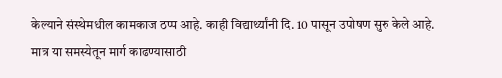केल्याने संस्थेमधील कामकाज ठप्प आहे. काही विद्यार्थ्यांनी दि. 10 पासून उपोषण सुरु केले आहे.
मात्र या समस्येतून मार्ग काढण्यासाठी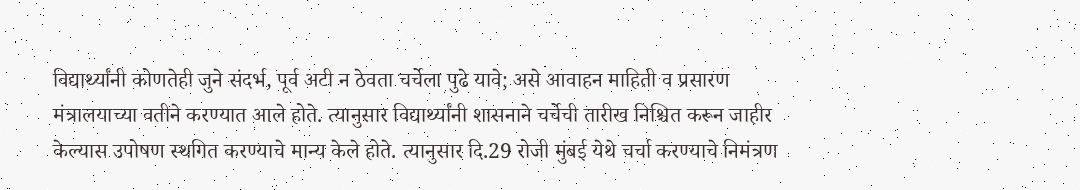विद्यार्थ्यांनी कोणतेही जुने संदर्भ, पूर्व अटी न ठेवता चर्चेला पुढे यावे; असे आवाहन माहिती व प्रसारण मंत्रालयाच्या वतीने करण्यात आले होते. त्यानुसार विद्यार्थ्यांनी शासनाने चर्चेची तारीख निश्चित करून जाहीर केल्यास उपोषण स्थगित करण्याचे मान्य केले होते. त्यानुसार दि.29 रोजी मुंबई येथे चर्चा करण्याचे निमंत्रण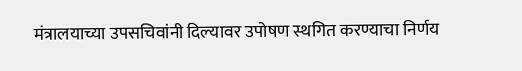मंत्रालयाच्या उपसचिवांनी दिल्यावर उपोषण स्थगित करण्याचा निर्णय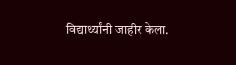विद्यार्थ्यांनी जाहीर केला.